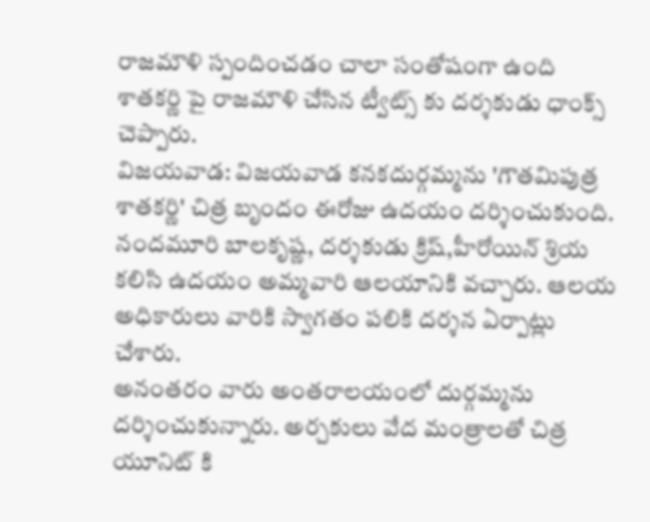రాజమౌళి స్పందించడం చాలా సంతోషంగా ఉంది
శాతకర్ణి పై రాజమౌళి చేసిన ట్వీట్స్ కు దర్శకుడు ధాంక్స్ చెప్పారు.
విజయవాడ: విజయవాడ కనకదుర్గమ్మను 'గౌతమిపుత్ర శాతకర్ణి' చిత్ర బృందం ఈరోజు ఉదయం దర్శించుకుంది. నందమూరి బాలకృష్ణ, దర్శకుడు క్రిష్,హీరోయిన్ శ్రియ కలిసి ఉదయం అమ్మవారి ఆలయానికి వచ్చారు. ఆలయ అధికారులు వారికి స్వాగతం పలికి దర్శన ఏర్పాట్లు చేశారు.
అనంతరం వారు అంతరాలయంలో దుర్గమ్మను దర్శించుకున్నారు. అర్చకులు వేద మంత్రాలతో చిత్ర యూనిట్ కి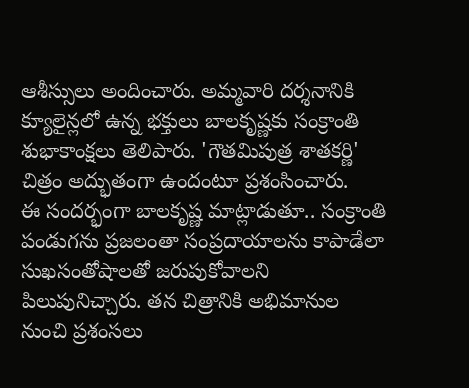ఆశీస్సులు అందించారు. అమ్మవారి దర్శనానికి క్యూలైన్లలో ఉన్న భక్తులు బాలకృష్ణకు సంక్రాంతి శుభాకాంక్షలు తెలిపారు. 'గౌతమిపుత్ర శాతకర్ణి' చిత్రం అద్భుతంగా ఉందంటూ ప్రశంసించారు.
ఈ సందర్భంగా బాలకృష్ణ మాట్లాడుతూ.. సంక్రాంతి పండుగను ప్రజలంతా సంప్రదాయాలను కాపాడేలా సుఖసంతోషాలతో జరుపుకోవాలని పిలుపునిచ్చారు. తన చిత్రానికి అభిమానుల నుంచి ప్రశంసలు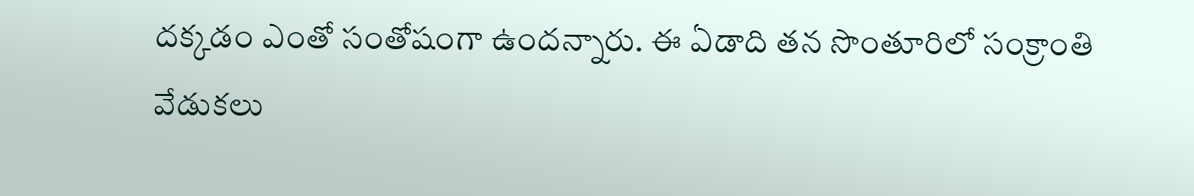దక్కడం ఎంతో సంతోషంగా ఉందన్నారు. ఈ ఏడాది తన సొంతూరిలో సంక్రాంతి వేడుకలు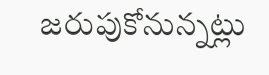జరుపుకోనున్నట్లు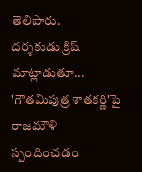తెలిపారు.
దర్శకుడు క్రిష్ మాట్లాడుతూ... 'గౌతమిపుత్ర శాతకర్ణి'పై రాజమౌళి స్పందించడం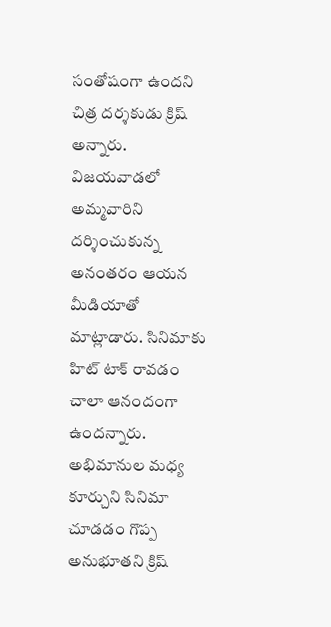సంతోషంగా ఉందని చిత్ర దర్శకుడు క్రిష్ అన్నారు. విజయవాడలో అమ్మవారిని దర్శించుకున్న అనంతరం ఆయన మీడియాతో మాట్లాడారు. సినిమాకు హిట్ టాక్ రావడం చాలా ఆనందంగా ఉందన్నారు.
అభిమానుల మధ్య కూర్చుని సినిమా చూడడం గొప్ప అనుభూతని క్రిష్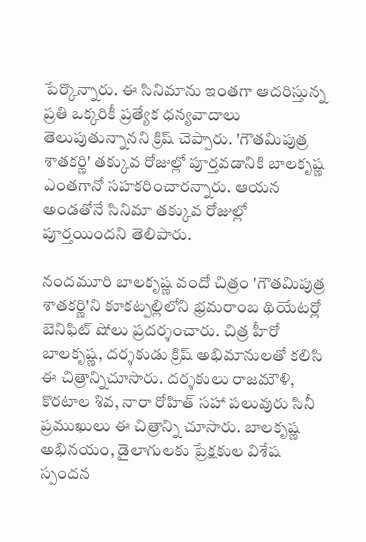పేర్కొన్నారు. ఈ సినిమాను ఇంతగా ఆదరిస్తున్న ప్రతి ఒక్కరికీ ప్రత్యేక ధన్యవాదాలు తెలుపుతున్నానని క్రిష్ చెప్పారు. 'గౌతమిపుత్ర శాతకర్ణి' తక్కువ రోజుల్లో పూర్తవడానికి బాలకృష్ణ ఎంతగానో సహకరించారన్నారు. ఆయన అండతోనే సినిమా తక్కువ రోజుల్లో పూర్తయిందని తెలిపారు.

నందమూరి బాలకృష్ణ వందో చిత్రం 'గౌతమిపుత్ర శాతకర్ణి'ని కూకట్పల్లిలోని భ్రమరాంబ థియేటర్లో బెనిఫిట్ షోలు ప్రదర్శంచారు. చిత్ర హీరో బాలకృష్ణ, దర్శకుడు క్రిష్ అభిమానులతో కలిసి ఈ చిత్రాన్నిచూసారు. దర్శకులు రాజమౌళి, కొరటాల శివ, నారా రోహిత్ సహా పలువురు సినీ ప్రముఖులు ఈ చిత్రాన్ని చూసారు. బాలకృష్ణ అభినయం, డైలాగులకు ప్రేక్షకుల విశేష స్పందన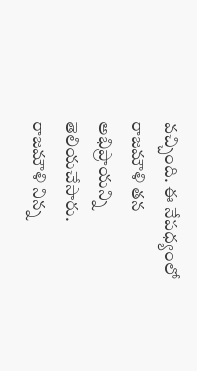వచ్చింది. ఈ నేపధ్యంలో రాజమౌళి తన అభిప్రాయన్ని తెలియచేసారు.
రాజమౌళి నిన్న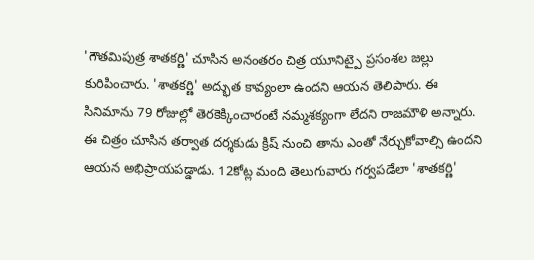'గౌతమిపుత్ర శాతకర్ణి' చూసిన అనంతరం చిత్ర యూనిట్పై ప్రసంశల జల్లు కురిపించారు. 'శాతకర్ణి' అద్భుత కావ్యంలా ఉందని ఆయన తెలిపారు. ఈ సినిమాను 79 రోజుల్లో తెరకెక్కించారంటే నమ్మశక్యంగా లేదని రాజమౌళి అన్నారు. ఈ చిత్రం చూసిన తర్వాత దర్శకుడు క్రిష్ నుంచి తాను ఎంతో నేర్చుకోవాల్సి ఉందని ఆయన అభిప్రాయపడ్డాడు. 12కోట్ల మంది తెలుగువారు గర్వపడేలా 'శాతకర్ణి'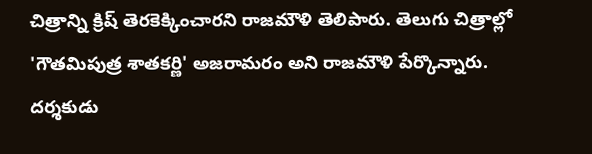చిత్రాన్ని క్రిష్ తెరకెక్కించారని రాజమౌళి తెలిపారు. తెలుగు చిత్రాల్లో 'గౌతమిపుత్ర శాతకర్ణి' అజరామరం అని రాజమౌళి పేర్కొన్నారు.
దర్శకుడు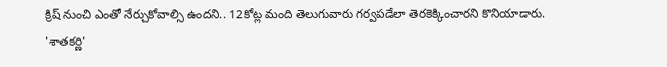క్రిష్ నుంచి ఎంతో నేర్చుకోవాల్సి ఉందని.. 12కోట్ల మంది తెలుగువారు గర్వపడేలా తెరకెక్కించారని కొనియాడారు.
'శాతకర్ణి'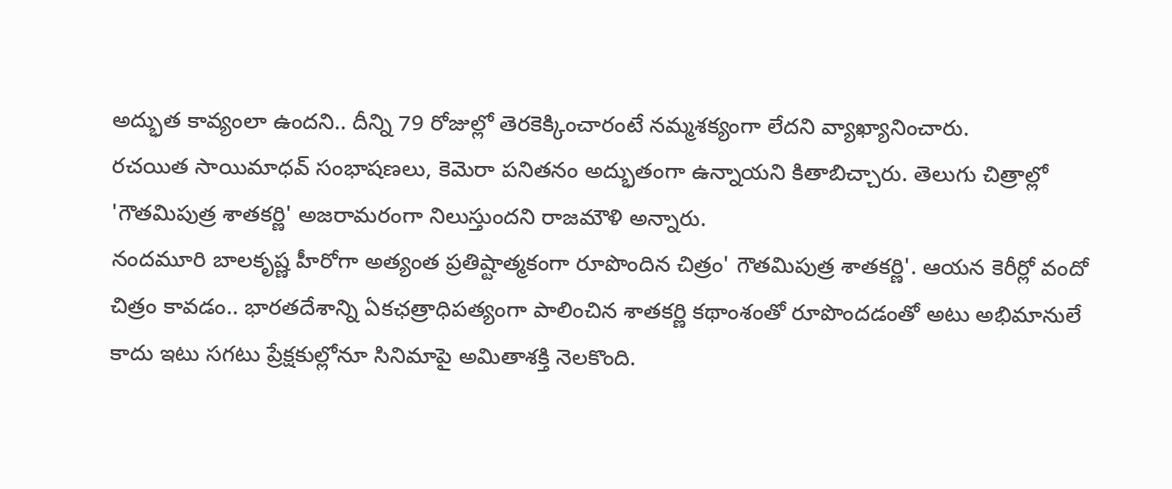అద్భుత కావ్యంలా ఉందని.. దీన్ని 79 రోజుల్లో తెరకెక్కించారంటే నమ్మశక్యంగా లేదని వ్యాఖ్యానించారు.
రచయిత సాయిమాధవ్ సంభాషణలు, కెమెరా పనితనం అద్భుతంగా ఉన్నాయని కితాబిచ్చారు. తెలుగు చిత్రాల్లో 'గౌతమిపుత్ర శాతకర్ణి' అజరామరంగా నిలుస్తుందని రాజమౌళి అన్నారు.
నందమూరి బాలకృష్ణ హీరోగా అత్యంత ప్రతిష్టాత్మకంగా రూపొందిన చిత్రం' గౌతమిపుత్ర శాతకర్ణి'. ఆయన కెరీర్లో వందో చిత్రం కావడం.. భారతదేశాన్ని ఏకఛత్రాధిపత్యంగా పాలించిన శాతకర్ణి కథాంశంతో రూపొందడంతో అటు అభిమానులే కాదు ఇటు సగటు ప్రేక్షకుల్లోనూ సినిమాపై అమితాశక్తి నెలకొంది.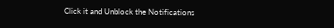Click it and Unblock the Notifications